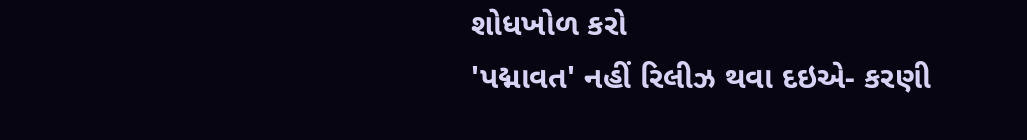શોધખોળ કરો
'પદ્માવત' નહીં રિલીઝ થવા દઇએ- કરણી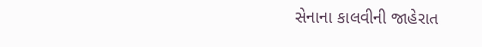સેનાના કાલવીની જાહેરાત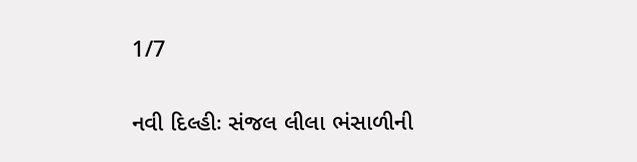1/7

નવી દિલ્હીઃ સંજલ લીલા ભંસાળીની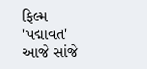ફિલ્મ 'પદ્માવત' આજે સાંજે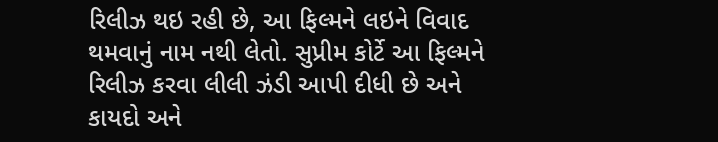રિલીઝ થઇ રહી છે, આ ફિલ્મને લઇને વિવાદ થમવાનું નામ નથી લેતો. સુપ્રીમ કોર્ટે આ ફિલ્મને રિલીઝ કરવા લીલી ઝંડી આપી દીધી છે અને કાયદો અને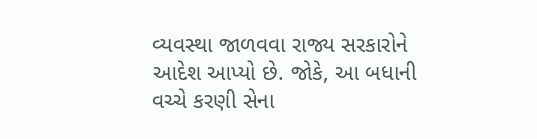વ્યવસ્થા જાળવવા રાજ્ય સરકારોને આદેશ આપ્યો છે. જોકે, આ બધાની વચ્ચે કરણી સેના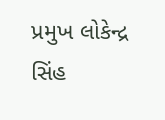પ્રમુખ લોકેન્દ્ર સિંહ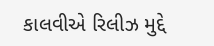કાલવીએ રિલીઝ મુદ્દે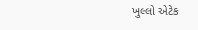ખુલ્લો એટેક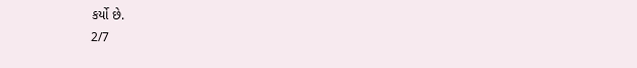કર્યો છે.
2/7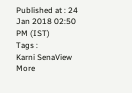Published at : 24 Jan 2018 02:50 PM (IST)
Tags :
Karni SenaView More